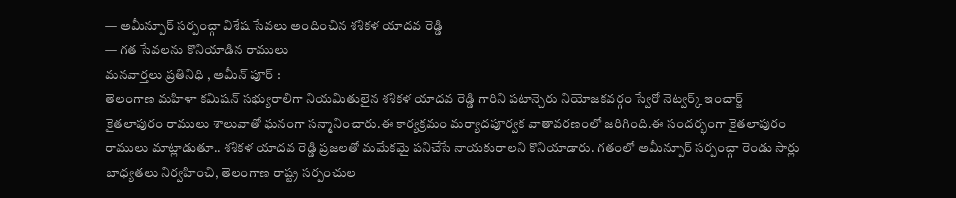— అమీన్పూర్ సర్పంచ్గా విశేష సేవలు అందించిన శశికళ యాదవ రెడ్డి
— గత సేవలను కొనియాడిన రాములు
మనవార్తలు ప్రతినిధి , అమీన్ పూర్ :
తెలంగాణ మహిళా కమిషన్ సభ్యురాలిగా నియమితులైన శశికళ యాదవ రెడ్డి గారిని పటాన్చెరు నియోజకవర్గం స్వేరో నెట్వర్క్ ఇంచార్జ్ కైతలాపురం రాములు శాలువాతో ఘనంగా సన్మానించారు.ఈ కార్యక్రమం మర్యాదపూర్వక వాతావరణంలో జరిగింది.ఈ సందర్భంగా కైతలాపురం రాములు మాట్లాడుతూ.. శశికళ యాదవ రెడ్డి ప్రజలతో మమేకమై పనిచేసే నాయకురాలని కొనియాడారు. గతంలో అమీన్పూర్ సర్పంచ్గా రెండు సార్లు బాధ్యతలు నిర్వహించి, తెలంగాణ రాష్ట్ర సర్పంచుల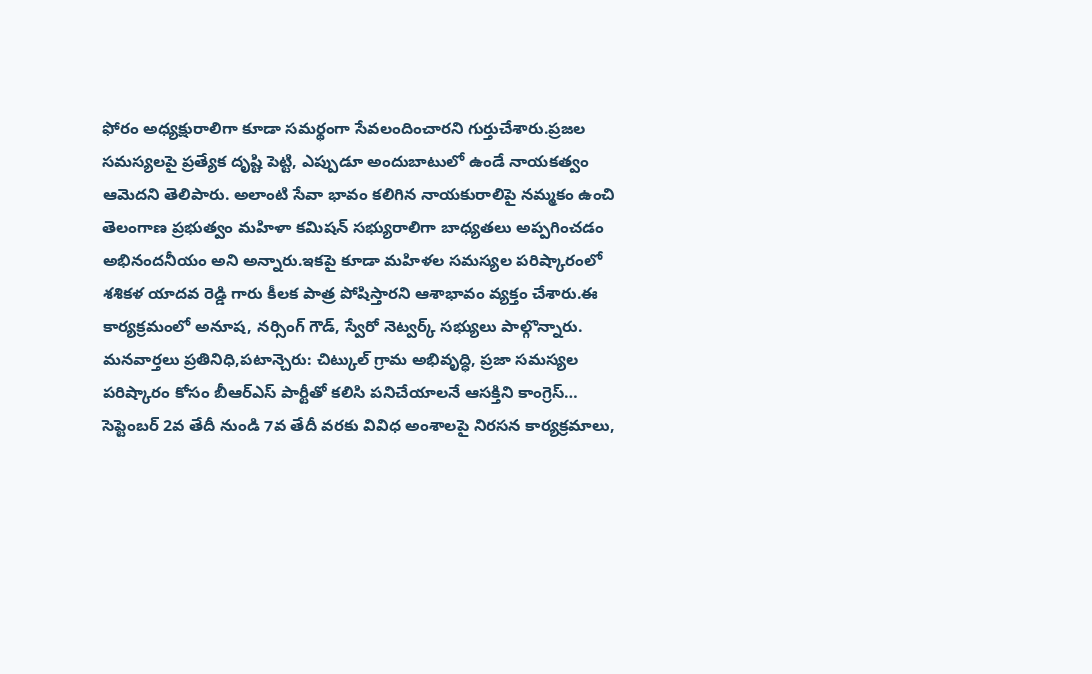ఫోరం అధ్యక్షురాలిగా కూడా సమర్థంగా సేవలందించారని గుర్తుచేశారు.ప్రజల సమస్యలపై ప్రత్యేక దృష్టి పెట్టి, ఎప్పుడూ అందుబాటులో ఉండే నాయకత్వం ఆమెదని తెలిపారు. అలాంటి సేవా భావం కలిగిన నాయకురాలిపై నమ్మకం ఉంచి తెలంగాణ ప్రభుత్వం మహిళా కమిషన్ సభ్యురాలిగా బాధ్యతలు అప్పగించడం అభినందనీయం అని అన్నారు.ఇకపై కూడా మహిళల సమస్యల పరిష్కారంలో శశికళ యాదవ రెడ్డి గారు కీలక పాత్ర పోషిస్తారని ఆశాభావం వ్యక్తం చేశారు.ఈ కార్యక్రమంలో అనూష, నర్సింగ్ గౌడ్, స్వేరో నెట్వర్క్ సభ్యులు పాల్గొన్నారు.
మనవార్తలు ప్రతినిధి,పటాన్చెరు: చిట్కుల్ గ్రామ అభివృద్ధి, ప్రజా సమస్యల పరిష్కారం కోసం బీఆర్ఎస్ పార్టీతో కలిసి పనిచేయాలనే ఆసక్తిని కాంగ్రెస్…
సెప్టెంబర్ 2వ తేదీ నుండి 7వ తేదీ వరకు వివిధ అంశాలపై నిరసన కార్యక్రమాలు,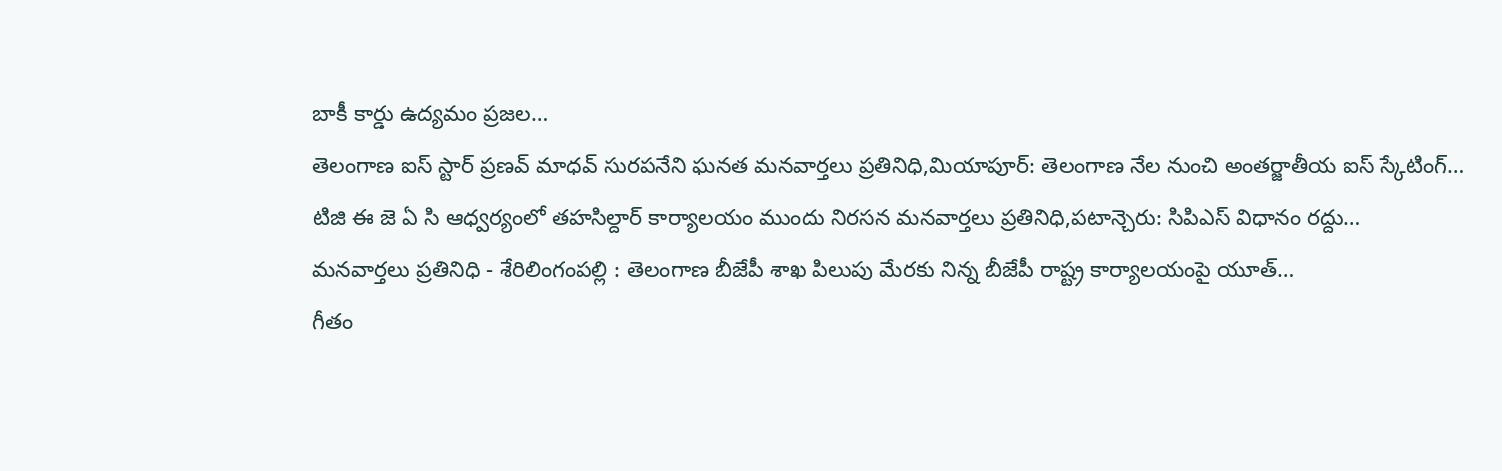బాకీ కార్డు ఉద్యమం ప్రజల…
తెలంగాణ ఐస్ స్టార్ ప్రణవ్ మాధవ్ సురపనేని ఘనత మనవార్తలు ప్రతినిధి,మియాపూర్: తెలంగాణ నేల నుంచి అంతర్జాతీయ ఐస్ స్కేటింగ్…
టిజి ఈ జె ఏ సి ఆధ్వర్యంలో తహసిల్దార్ కార్యాలయం ముందు నిరసన మనవార్తలు ప్రతినిధి,పటాన్చెరు: సిపిఎస్ విధానం రద్దు…
మనవార్తలు ప్రతినిధి - శేరిలింగంపల్లి : తెలంగాణ బీజేపీ శాఖ పిలుపు మేరకు నిన్న బీజేపీ రాష్ట్ర కార్యాలయంపై యూత్…
గీతం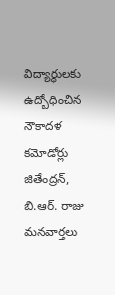విద్యార్థులకు ఉద్బోధించిన నౌకాదళ కమోడోర్లు జితేంద్రన్, బి.ఆర్. రాజు మనవార్తలు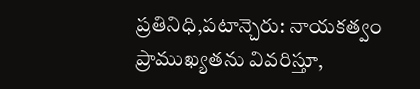ప్రతినిధి,పటాన్చెరు: నాయకత్వం ప్రాముఖ్యతను వివరిస్తూ,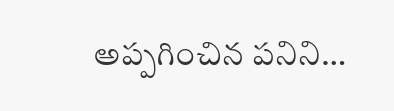అప్పగించిన పనిని…